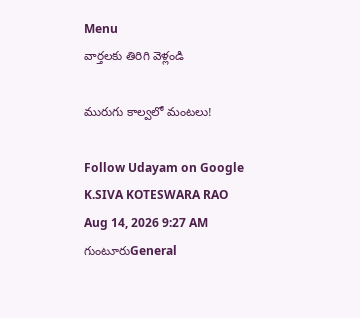Menu
వార్తలకు తిరిగి వెళ్లండి

మురుగు కాల్వలో మంటలు!

Follow Udayam on Google
K.SIVA KOTESWARA RAO Aug 14, 2026 9:27 AM గుంటూరుGeneral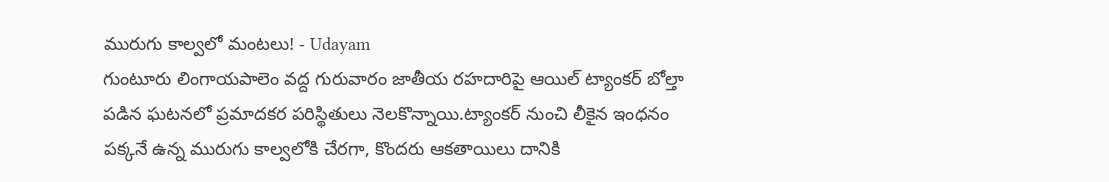మురుగు కాల్వలో మంటలు! - Udayam
గుంటూరు లింగాయపాలెం వద్ద గురువారం జాతీయ రహదారిపై ఆయిల్ ట్యాంకర్ బోల్తా పడిన ఘటనలో ప్రమాదకర పరిస్థితులు నెలకొన్నాయి.ట్యాంకర్ నుంచి లీకైన ఇంధనం పక్కనే ఉన్న మురుగు కాల్వలోకి చేరగా, కొందరు ఆకతాయిలు దానికి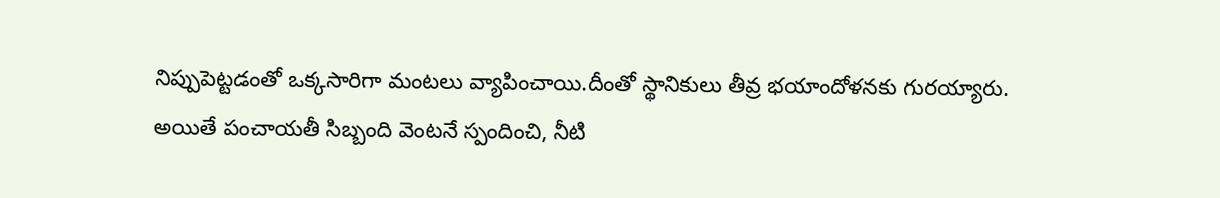నిప్పుపెట్టడంతో ఒక్కసారిగా మంటలు వ్యాపించాయి.దీంతో స్థానికులు తీవ్ర భయాందోళనకు గురయ్యారు. అయితే పంచాయతీ సిబ్బంది వెంటనే స్పందించి, నీటి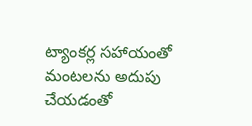ట్యాంకర్ల సహాయంతో మంటలను అదుపు చేయడంతో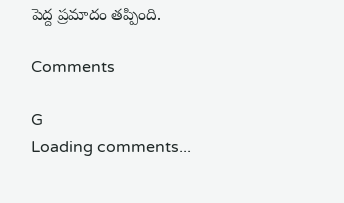పెద్ద ప్రమాదం తప్పింది.

Comments

G
Loading comments...